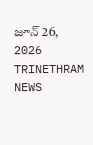జూన్ 26, 2026
TRINETHRAM NEWS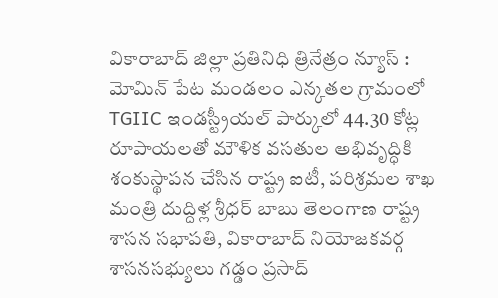వికారాబాద్ జిల్లా ప్రతినిధి త్రినేత్రం న్యూస్ : మోమిన్ పేట మండలం ఎన్కతల గ్రామంలో TGIIC ఇండస్ట్రీయల్ పార్కులో 44.30 కోట్ల రూపాయలతో మౌళిక వసతుల అభివృద్ధికి శంకుస్థాపన చేసిన రాష్ట్ర ఐటీ, పరిశ్రమల శాఖ మంత్రి దుద్దిళ్ల శ్రీధర్ బాబు తెలంగాణ రాష్ట్ర శాసన సభాపతి, వికారాబాద్ నియోజకవర్గ శాసనసభ్యులు గడ్డం ప్రసాద్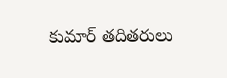కుమార్ తదితరులు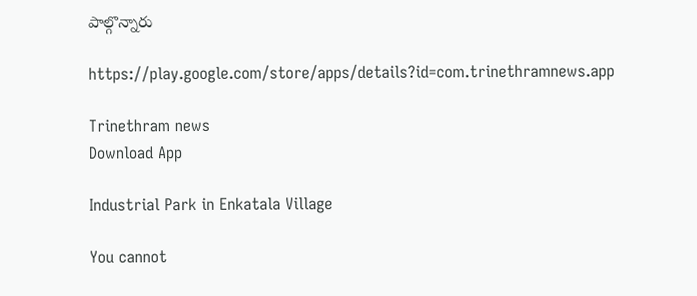పాల్గొన్నారు

https://play.google.com/store/apps/details?id=com.trinethramnews.app

Trinethram news
Download App

Industrial Park in Enkatala Village

You cannot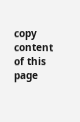copy content of this page